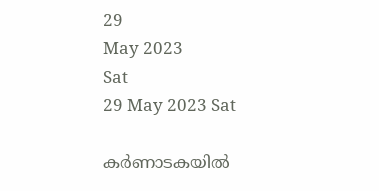29
May 2023
Sat
29 May 2023 Sat

കര്‍ണാടകയില്‍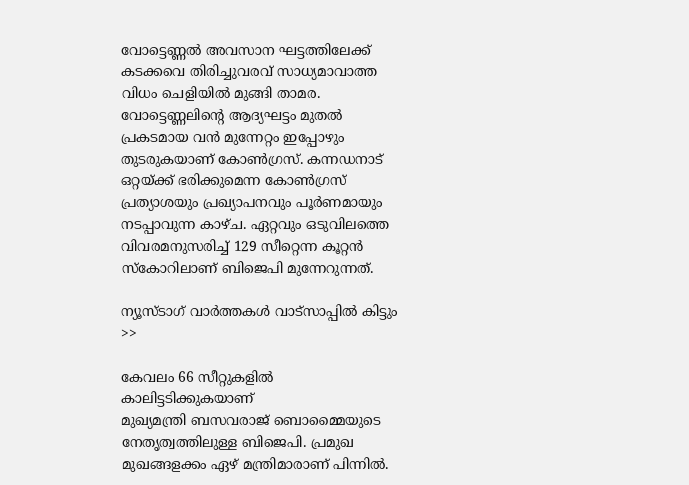വോട്ടെണ്ണല്‍ അവസാന ഘട്ടത്തിലേക്ക് കടക്കവെ തിരിച്ചുവരവ് സാധ്യമാവാത്ത വിധം ചെളിയില്‍ മുങ്ങി താമര. വോട്ടെണ്ണലിന്‍റെ ആദ്യഘട്ടം മുതല്‍ പ്രകടമായ വന്‍ മുന്നേറ്റം ഇപ്പോഴും തുടരുകയാണ് കോണ്‍ഗ്രസ്. കന്നഡനാട് ഒറ്റയ്ക്ക് ഭരിക്കുമെന്ന കോണ്‍ഗ്രസ് പ്രത്യാശയും പ്രഖ്യാപനവും പൂര്‍ണമായും നടപ്പാവുന്ന കാഴ്ച. ഏറ്റവും ഒടുവിലത്തെ വിവരമനുസരിച്ച് 129 സീറ്റെന്ന കൂറ്റന്‍ സ്കോറിലാണ് ബിജെപി മുന്നേറുന്നത്.

ന്യൂസ്ടാഗ് വാര്‍ത്തകള്‍ വാട്‌സാപ്പില്‍ കിട്ടും >>

കേവലം 66 സീറ്റുകളില്‍ കാലിട്ടടിക്കുകയാണ്
മുഖ്യമന്ത്രി ബസവരാജ് ബൊമ്മൈയുടെ നേതൃത്വത്തിലുള്ള ബിജെപി. പ്രമുഖ മുഖങ്ങളക്കം ഏഴ് മന്ത്രിമാരാണ് പിന്നില്‍.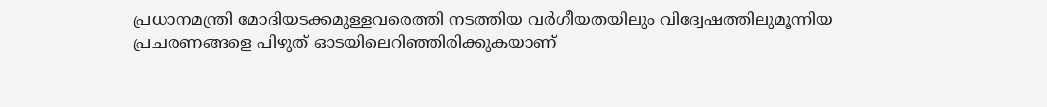പ്രധാനമന്ത്രി മോദിയടക്കമുള്ളവരെത്തി നടത്തിയ വര്‍ഗീയതയിലും വിദ്വേഷത്തിലുമൂന്നിയ പ്രചരണങ്ങളെ പിഴുത് ഓടയിലെറിഞ്ഞിരിക്കുകയാണ്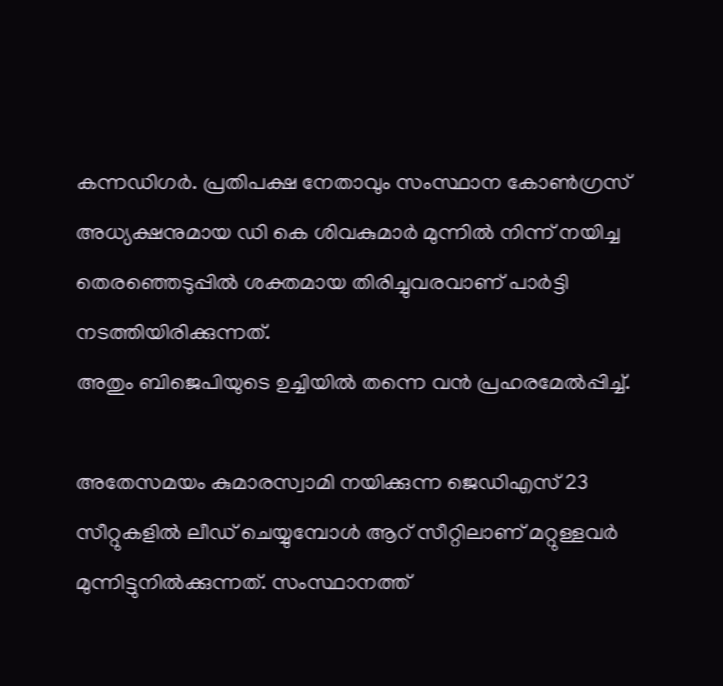കന്നഡിഗര്‍. പ്രതിപക്ഷ നേതാവും സംസ്ഥാന കോണ്‍ഗ്രസ് അധ്യക്ഷനുമായ ഡി കെ ശിവകുമാര്‍ മുന്നില്‍ നിന്ന് നയിച്ച തെരഞ്ഞെടുപ്പില്‍ ശക്തമായ തിരിച്ചുവരവാണ് പാര്‍ട്ടി നടത്തിയിരിക്കുന്നത്.
അതും ബിജെപിയുടെ ഉച്ചിയില്‍ തന്നെ വന്‍ പ്രഹരമേല്‍പ്പിച്ച്.

അതേസമയം കുമാരസ്വാമി നയിക്കുന്ന ജെഡിഎസ് 23 സീറ്റുകളില്‍ ലീഡ് ചെയ്യുമ്പോള്‍ ആറ് സീറ്റിലാണ് മറ്റുള്ളവര്‍ മുന്നിട്ടുനില്‍ക്കുന്നത്. സംസ്ഥാനത്ത്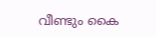വീണ്ടും കൈ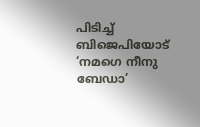പിടിച്ച് ബിജെപിയോട് ‘നമഗെ നീനു ബേഡാ’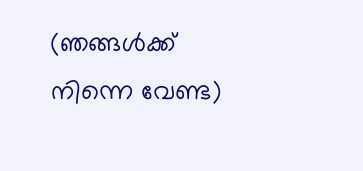(ഞങ്ങള്‍ക്ക് നിന്നെ വേണ്ട)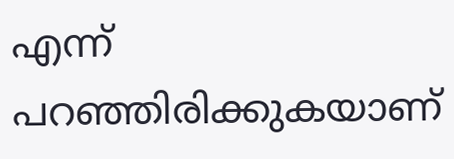എന്ന് പറഞ്ഞിരിക്കുകയാണ്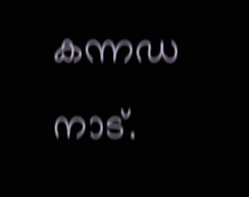കന്നഡ നാട്.